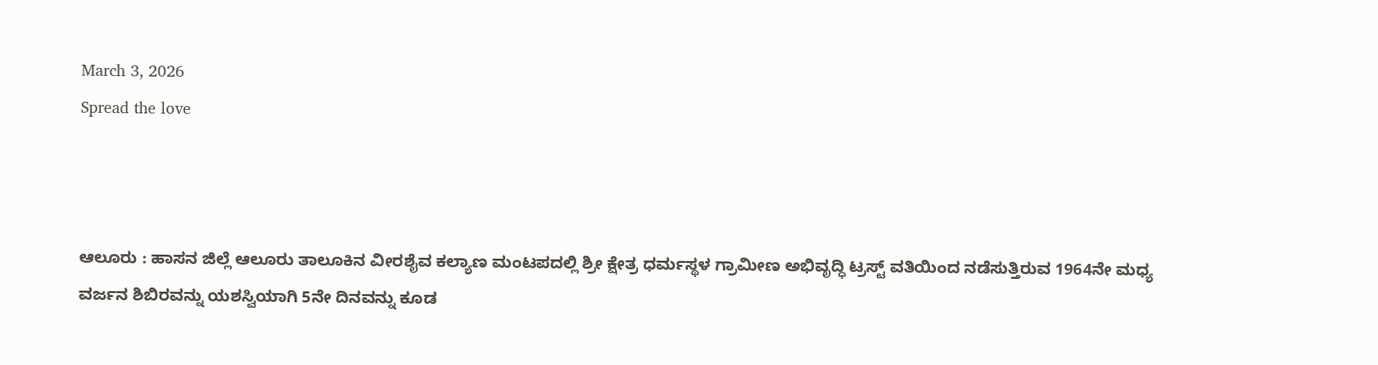March 3, 2026
Spread the love



ಆಲೂರು : ಹಾಸನ ಜಿಲ್ಲೆ ಆಲೂರು ತಾಲೂಕಿನ ವೀರಶೈವ ಕಲ್ಯಾಣ ಮಂಟಪದಲ್ಲಿ ಶ್ರೀ ಕ್ಷೇತ್ರ ಧರ್ಮಸ್ಥಳ ಗ್ರಾಮೀಣ ಅಭಿವೃದ್ಧಿ ಟ್ರಸ್ಟ್ ವತಿಯಿಂದ ನಡೆಸುತ್ತಿರುವ 1964ನೇ ಮಧ್ಯ ವರ್ಜನ ಶಿಬಿರವನ್ನು ಯಶಸ್ವಿಯಾಗಿ 5ನೇ ದಿನವನ್ನು ಕೂಡ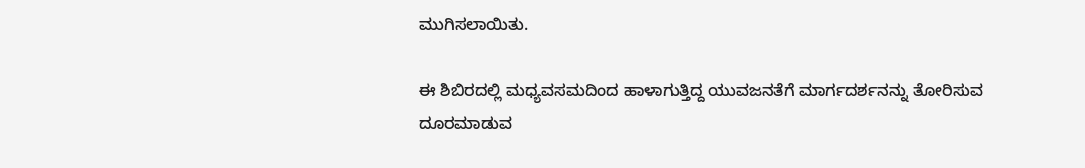ಮುಗಿಸಲಾಯಿತು.

ಈ ಶಿಬಿರದಲ್ಲಿ ಮಧ್ಯವಸಮದಿಂದ ಹಾಳಾಗುತ್ತಿದ್ದ ಯುವಜನತೆಗೆ ಮಾರ್ಗದರ್ಶನನ್ನು ತೋರಿಸುವ ದೂರಮಾಡುವ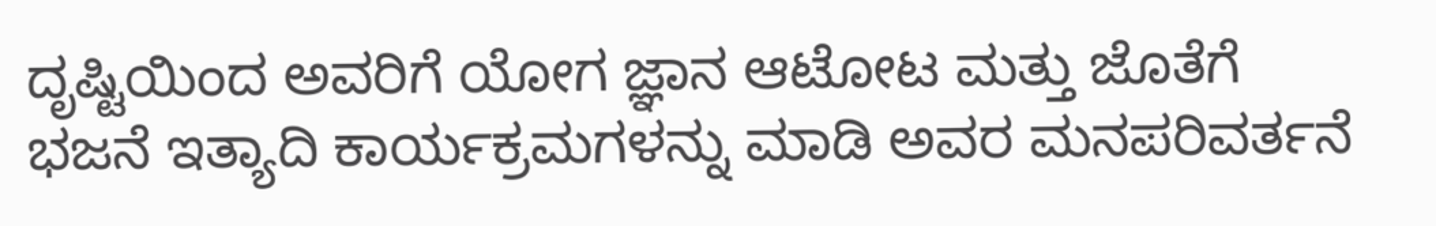ದೃಷ್ಟಿಯಿಂದ ಅವರಿಗೆ ಯೋಗ ಜ್ಞಾನ ಆಟೋಟ ಮತ್ತು ಜೊತೆಗೆ ಭಜನೆ ಇತ್ಯಾದಿ ಕಾರ್ಯಕ್ರಮಗಳನ್ನು ಮಾಡಿ ಅವರ ಮನಪರಿವರ್ತನೆ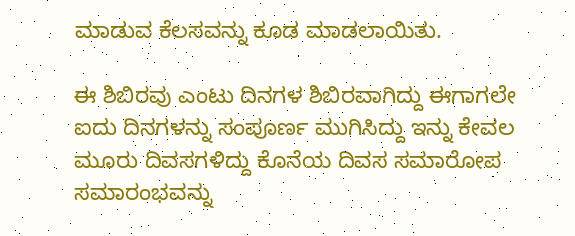ಮಾಡುವ ಕೆಲಸವನ್ನು ಕೂಡ ಮಾಡಲಾಯಿತು.

ಈ ಶಿಬಿರವು ಎಂಟು ದಿನಗಳ ಶಿಬಿರವಾಗಿದ್ದು ಈಗಾಗಲೇ ಐದು ದಿನಗಳನ್ನು ಸಂಪೂರ್ಣ ಮುಗಿಸಿದ್ದು ಇನ್ನು ಕೇವಲ ಮೂರು ದಿವಸಗಳಿದ್ದು ಕೊನೆಯ ದಿವಸ ಸಮಾರೋಪ ಸಮಾರಂಭವನ್ನು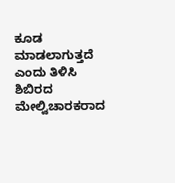ಕೂಡ ಮಾಡಲಾಗುತ್ತದೆ ಎಂದು ತಿಳಿಸಿ ಶಿಬಿರದ ಮೇಲ್ವಿಚಾರಕರಾದ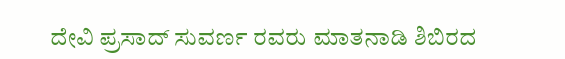ದೇವಿ ಪ್ರಸಾದ್ ಸುವರ್ಣ ರವರು ಮಾತನಾಡಿ ಶಿಬಿರದ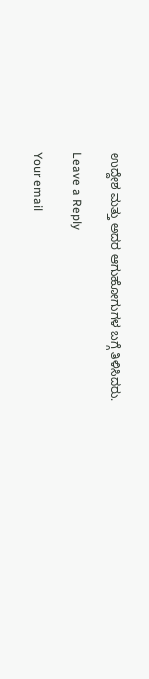ಉದ್ದೇಶ ಮತ್ತು ಅದರ ಆಗುಹೋಗುಗಳ ಬಗ್ಗೆ ತಿಳಿಸಿದರು.

Leave a Reply

Your email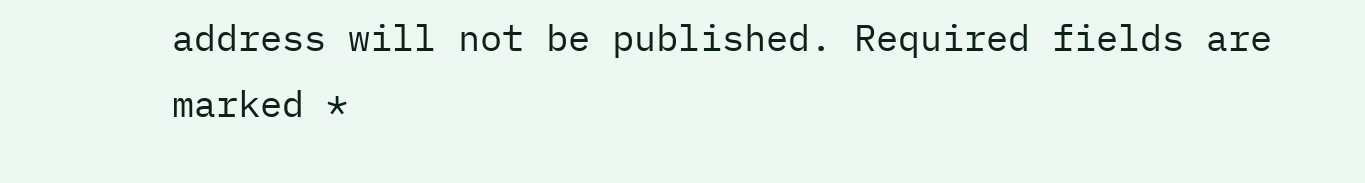address will not be published. Required fields are marked *